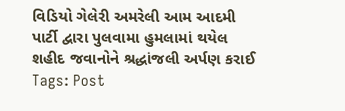વિડિયો ગેલેરી અમરેલી આમ આદમી પાર્ટી દ્વારા પુલવામા હુમલામાં થયેલ શહીદ જવાનોને શ્રદ્ધાંજલી અર્પણ કરાઈ Tags: Post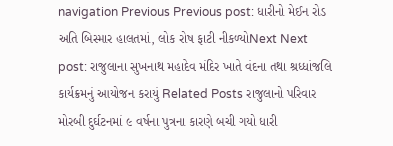navigation Previous Previous post: ધારીનો મેઈન રોડ અતિ બિસ્માર હાલતમાં, લોક રોષ ફાટી નીકળ્યોNext Next post: રાજુલાના સુખનાથ મહાદેવ મંદિર ખાતે વંદના તથા શ્રધ્ધાંજલિ કાર્યક્રમનું આયોજન કરાયું Related Posts રાજુલાનો પરિવાર મોરબી દુર્ઘટનમાં ૯ વર્ષના પુત્રના કારણે બચી ગયો ધારી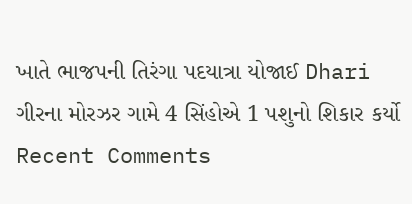ખાતે ભાજપની તિરંગા પદયાત્રા યોજાઈ Dhari ગીરના મોરઝર ગામે 4 સિંહોએ 1 પશુનો શિકાર કર્યો
Recent Comments